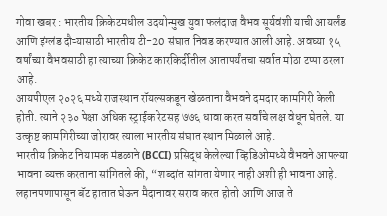गोवा खबर : भारतीय क्रिकेटमधील उदयोन्मुख युवा फलंदाज वैभव सूर्यवंशी याची आयर्लंड आणि इंग्लंड दौऱ्यासाठी भारतीय टी-20 संघात निवड करण्यात आली आहे. अवघ्या १५ वर्षांच्या वैभवसाठी हा त्याच्या क्रिकेट कारकिर्दीतील आतापर्यंतचा सर्वात मोठा टप्पा ठरला आहे.
आयपीएल २०२६ मध्ये राजस्थान रॉयल्सकडून खेळताना वैभवने दमदार कामगिरी केली होती. त्याने २३० पेक्षा अधिक स्ट्राईक रेटसह ७७६ धावा करत सर्वांचे लक्ष वेधून घेतले. या उत्कृष्ट कामगिरीच्या जोरावर त्याला भारतीय संघात स्थान मिळाले आहे.
भारतीय क्रिकेट नियामक मंडळाने (BCCI) प्रसिद्ध केलेल्या व्हिडिओमध्ये वैभवने आपल्या भावना व्यक्त करताना सांगितले की, “शब्दांत सांगता येणार नाही अशी ही भावना आहे. लहानपणापासून बॅट हातात घेऊन मैदानावर सराव करत होतो आणि आज ते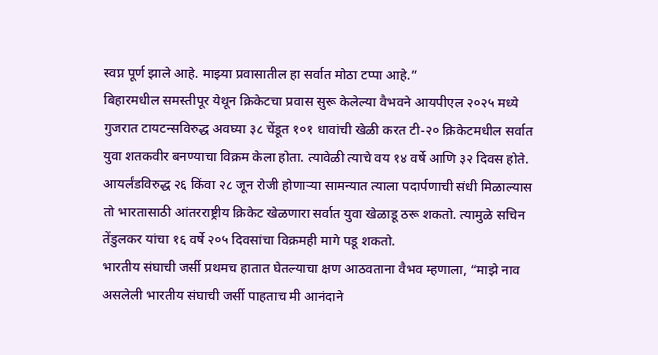स्वप्न पूर्ण झाले आहे. माझ्या प्रवासातील हा सर्वात मोठा टप्पा आहे.”
बिहारमधील समस्तीपूर येथून क्रिकेटचा प्रवास सुरू केलेल्या वैभवने आयपीएल २०२५ मध्ये गुजरात टायटन्सविरुद्ध अवघ्या ३८ चेंडूत १०१ धावांची खेळी करत टी-२० क्रिकेटमधील सर्वात युवा शतकवीर बनण्याचा विक्रम केला होता. त्यावेळी त्याचे वय १४ वर्षे आणि ३२ दिवस होते.
आयर्लंडविरुद्ध २६ किंवा २८ जून रोजी होणाऱ्या सामन्यात त्याला पदार्पणाची संधी मिळाल्यास तो भारतासाठी आंतरराष्ट्रीय क्रिकेट खेळणारा सर्वात युवा खेळाडू ठरू शकतो. त्यामुळे सचिन तेंडुलकर यांचा १६ वर्षे २०५ दिवसांचा विक्रमही मागे पडू शकतो.
भारतीय संघाची जर्सी प्रथमच हातात घेतल्याचा क्षण आठवताना वैभव म्हणाला, “माझे नाव असलेली भारतीय संघाची जर्सी पाहताच मी आनंदाने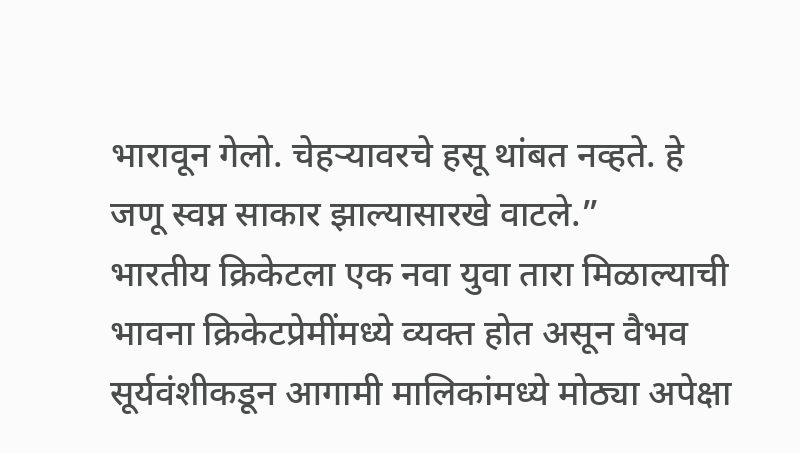भारावून गेलो. चेहऱ्यावरचे हसू थांबत नव्हते. हे जणू स्वप्न साकार झाल्यासारखे वाटले.”
भारतीय क्रिकेटला एक नवा युवा तारा मिळाल्याची भावना क्रिकेटप्रेमींमध्ये व्यक्त होत असून वैभव सूर्यवंशीकडून आगामी मालिकांमध्ये मोठ्या अपेक्षा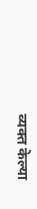व्यक्त केल्या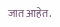जात आहेत.